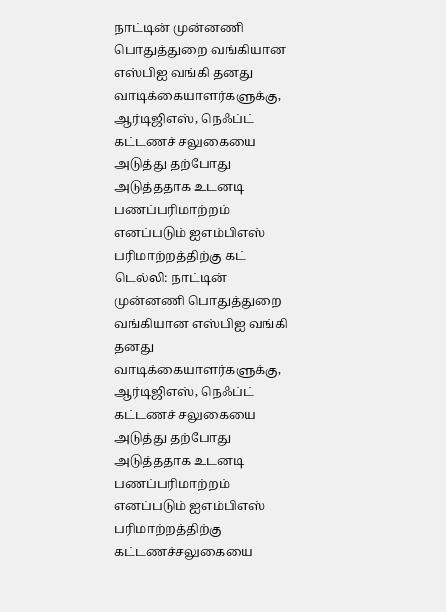நாட்டின் முன்னணி பொதுத்துறை வங்கியான எஸ்பிஐ வங்கி தனது வாடிக்கையாளர்களுக்கு, ஆர்டிஜிஎஸ், நெஃப்ட் கட்டணச் சலுகையை அடுத்து தற்போது அடுத்ததாக உடனடி பணப்பரிமாற்றம் எனப்படும் ஐஎம்பிஎஸ் பரிமாற்றத்திற்கு கட்
டெல்லி: நாட்டின் முன்னணி பொதுத்துறை வங்கியான எஸ்பிஐ வங்கி தனது வாடிக்கையாளர்களுக்கு, ஆர்டிஜிஎஸ், நெஃப்ட் கட்டணச் சலுகையை அடுத்து தற்போது அடுத்ததாக உடனடி பணப்பரிமாற்றம் எனப்படும் ஐஎம்பிஎஸ் பரிமாற்றத்திற்கு கட்டணச்சலுகையை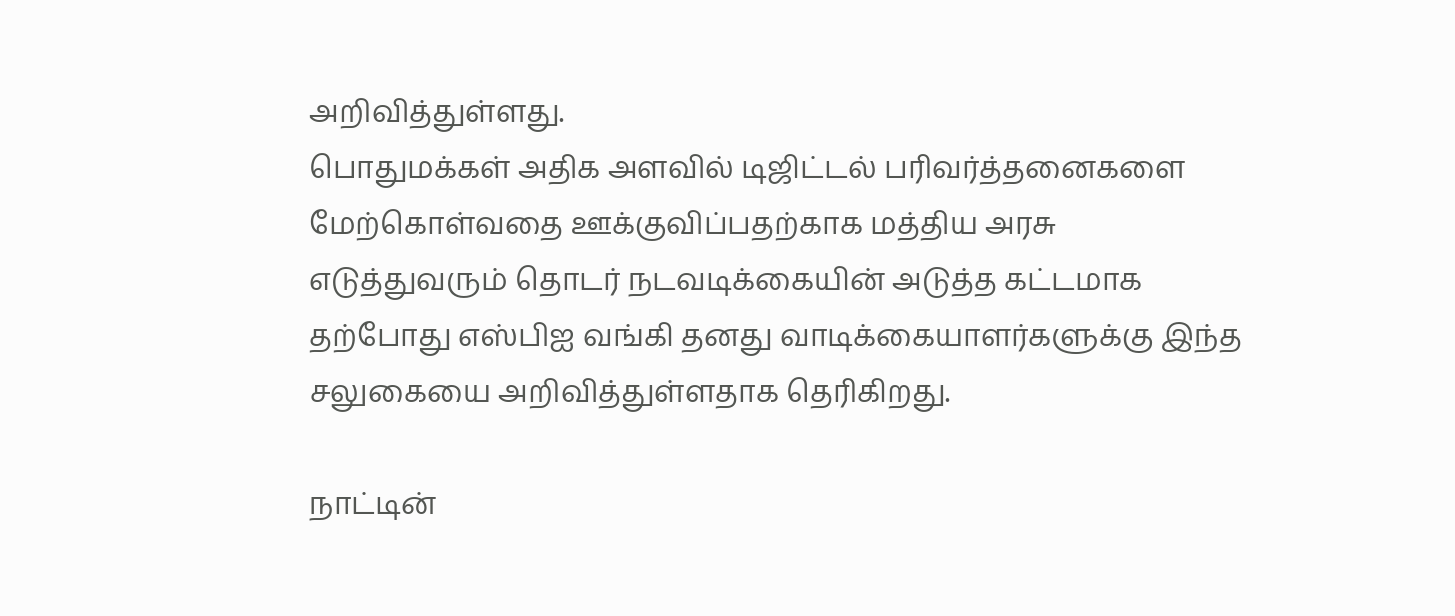அறிவித்துள்ளது.
பொதுமக்கள் அதிக அளவில் டிஜிட்டல் பரிவர்த்தனைகளை மேற்கொள்வதை ஊக்குவிப்பதற்காக மத்திய அரசு எடுத்துவரும் தொடர் நடவடிக்கையின் அடுத்த கட்டமாக தற்போது எஸ்பிஐ வங்கி தனது வாடிக்கையாளர்களுக்கு இந்த சலுகையை அறிவித்துள்ளதாக தெரிகிறது.

நாட்டின்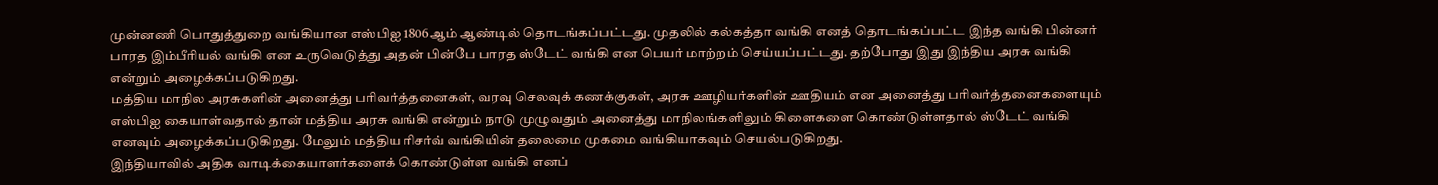முன்னணி பொதுத்துறை வங்கியான எஸ்பிஐ 1806ஆம் ஆண்டில் தொடங்கப்பட்டது. முதலில் கல்கத்தா வங்கி எனத் தொடங்கப்பட்ட இந்த வங்கி பின்னர் பாரத இம்பீரியல் வங்கி என உருவெடுத்து அதன் பின்பே பாரத ஸ்டேட் வங்கி என பெயர் மாற்றம் செய்யப்பட்டது. தற்போது இது இந்திய அரசு வங்கி என்றும் அழைக்கப்படுகிறது.
மத்திய மாநில அரசுகளின் அனைத்து பரிவர்த்தனைகள், வரவு செலவுக் கணக்குகள், அரசு ஊழியர்களின் ஊதியம் என அனைத்து பரிவர்த்தனைகளையும் எஸ்பிஐ கையாள்வதால் தான் மத்திய அரசு வங்கி என்றும் நாடு முழுவதும் அனைத்து மாநிலங்களிலும் கிளைகளை கொண்டுள்ளதால் ஸ்டேட் வங்கி எனவும் அழைக்கப்படுகிறது. மேலும் மத்திய ரிசர்வ் வங்கியின் தலைமை முகமை வங்கியாகவும் செயல்படுகிறது.
இந்தியாவில் அதிக வாடிக்கையாளர்களைக் கொண்டுள்ள வங்கி எனப்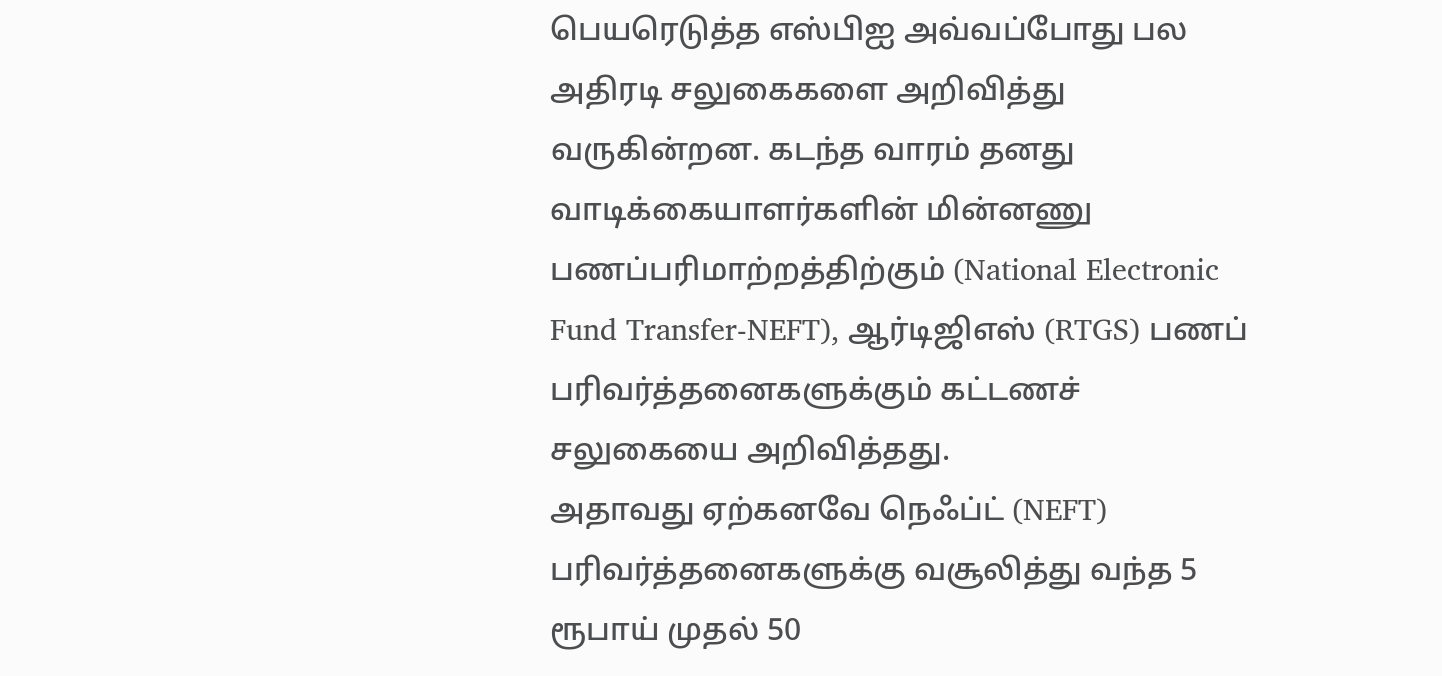பெயரெடுத்த எஸ்பிஐ அவ்வப்போது பல அதிரடி சலுகைகளை அறிவித்து வருகின்றன. கடந்த வாரம் தனது வாடிக்கையாளர்களின் மின்னணு பணப்பரிமாற்றத்திற்கும் (National Electronic Fund Transfer-NEFT), ஆர்டிஜிஎஸ் (RTGS) பணப் பரிவர்த்தனைகளுக்கும் கட்டணச் சலுகையை அறிவித்தது.
அதாவது ஏற்கனவே நெஃப்ட் (NEFT) பரிவர்த்தனைகளுக்கு வசூலித்து வந்த 5 ரூபாய் முதல் 50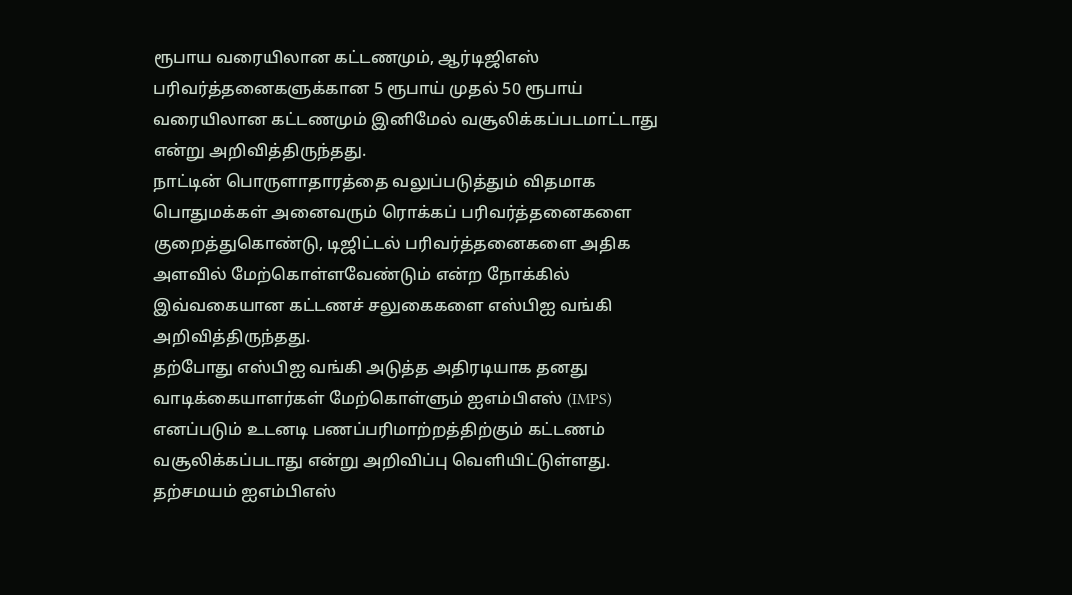ரூபாய வரையிலான கட்டணமும், ஆர்டிஜிஎஸ் பரிவர்த்தனைகளுக்கான 5 ரூபாய் முதல் 50 ரூபாய் வரையிலான கட்டணமும் இனிமேல் வசூலிக்கப்படமாட்டாது என்று அறிவித்திருந்தது.
நாட்டின் பொருளாதாரத்தை வலுப்படுத்தும் விதமாக பொதுமக்கள் அனைவரும் ரொக்கப் பரிவர்த்தனைகளை குறைத்துகொண்டு, டிஜிட்டல் பரிவர்த்தனைகளை அதிக அளவில் மேற்கொள்ளவேண்டும் என்ற நோக்கில் இவ்வகையான கட்டணச் சலுகைகளை எஸ்பிஐ வங்கி அறிவித்திருந்தது.
தற்போது எஸ்பிஐ வங்கி அடுத்த அதிரடியாக தனது வாடிக்கையாளர்கள் மேற்கொள்ளும் ஐஎம்பிஎஸ் (IMPS) எனப்படும் உடனடி பணப்பரிமாற்றத்திற்கும் கட்டணம் வசூலிக்கப்படாது என்று அறிவிப்பு வெளியிட்டுள்ளது. தற்சமயம் ஐஎம்பிஎஸ்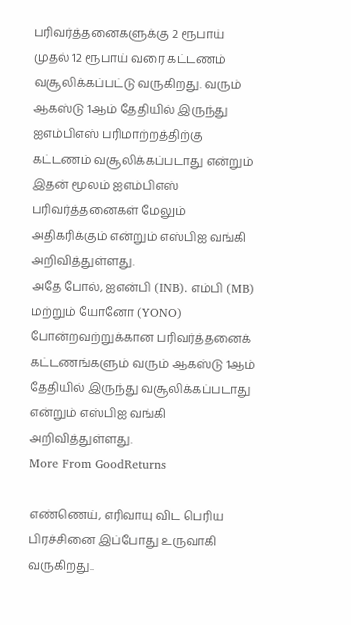பரிவர்த்தனைகளுக்கு 2 ரூபாய் முதல் 12 ரூபாய் வரை கட்டணம் வசூலிக்கப்பட்டு வருகிறது. வரும் ஆகஸ்டு 1ஆம் தேதியில் இருந்து ஐஎம்பிஎஸ் பரிமாற்றத்திற்கு கட்டணம் வசூலிக்கப்படாது என்றும் இதன் மூலம் ஐஎம்பிஎஸ் பரிவர்த்தனைகள் மேலும் அதிகரிக்கும் என்றும் எஸ்பிஐ வங்கி அறிவித்துள்ளது.
அதே போல், ஐஎன்பி (INB). எம்பி (MB) மற்றும் யோனோ (YONO) போன்றவற்றுக்கான பரிவர்த்தனைக் கட்டணங்களும் வரும் ஆகஸ்டு 1ஆம் தேதியில் இருந்து வசூலிக்கப்படாது என்றும் எஸ்பிஐ வங்கி அறிவித்துள்ளது.
More From GoodReturns

எண்ணெய், எரிவாயு விட பெரிய பிரச்சினை இப்போது உருவாகி வருகிறது..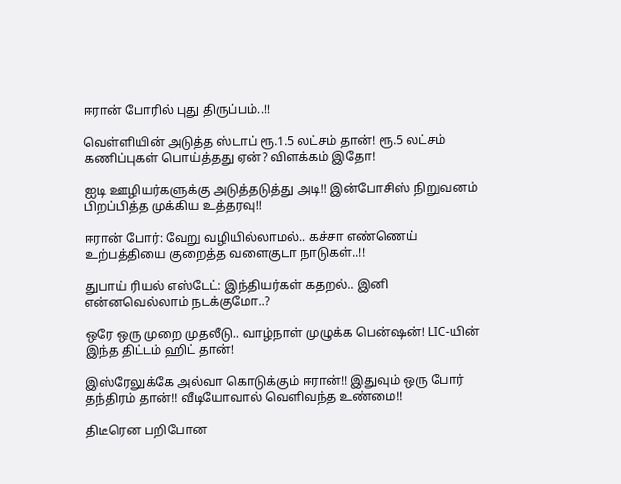ஈரான் போரில் புது திருப்பம்..!!

வெள்ளியின் அடுத்த ஸ்டாப் ரூ.1.5 லட்சம் தான்! ரூ.5 லட்சம் கணிப்புகள் பொய்த்தது ஏன்? விளக்கம் இதோ!

ஐடி ஊழியர்களுக்கு அடுத்தடுத்து அடி!! இன்போசிஸ் நிறுவனம் பிறப்பித்த முக்கிய உத்தரவு!!

ஈரான் போர்: வேறு வழியில்லாமல்.. கச்சா எண்ணெய் உற்பத்தியை குறைத்த வளைகுடா நாடுகள்..!!

துபாய் ரியல் எஸ்டேட்: இந்தியர்கள் கதறல்.. இனி என்னவெல்லாம் நடக்குமோ..?

ஒரே ஒரு முறை முதலீடு.. வாழ்நாள் முழுக்க பென்ஷன்! LIC-யின் இந்த திட்டம் ஹிட் தான்!

இஸ்ரேலுக்கே அல்வா கொடுக்கும் ஈரான்!! இதுவும் ஒரு போர் தந்திரம் தான்!! வீடியோவால் வெளிவந்த உண்மை!!

திடீரென பறிபோன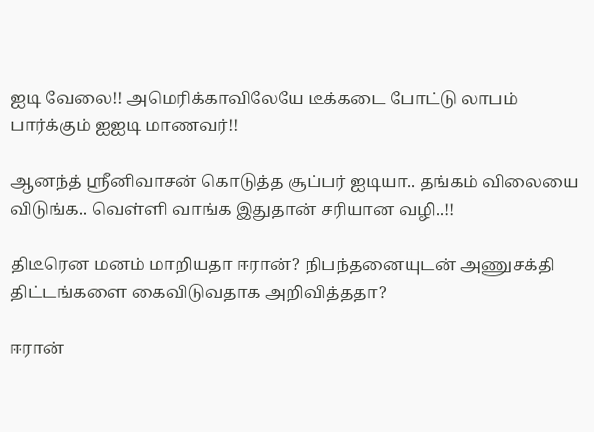ஐடி வேலை!! அமெரிக்காவிலேயே டீக்கடை போட்டு லாபம் பார்க்கும் ஐஐடி மாணவர்!!

ஆனந்த் ஸ்ரீனிவாசன் கொடுத்த சூப்பர் ஐடியா.. தங்கம் விலையை விடுங்க.. வெள்ளி வாங்க இதுதான் சரியான வழி..!!

திடீரென மனம் மாறியதா ஈரான்? நிபந்தனையுடன் அணுசக்தி திட்டங்களை கைவிடுவதாக அறிவித்ததா?

ஈரான்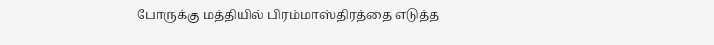போருக்கு மத்தியில் பிரம்மாஸ்திரத்தை எடுத்த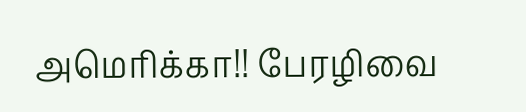அமெரிக்கா!! பேரழிவை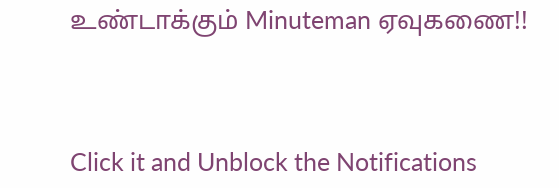உண்டாக்கும் Minuteman ஏவுகணை!!



Click it and Unblock the Notifications